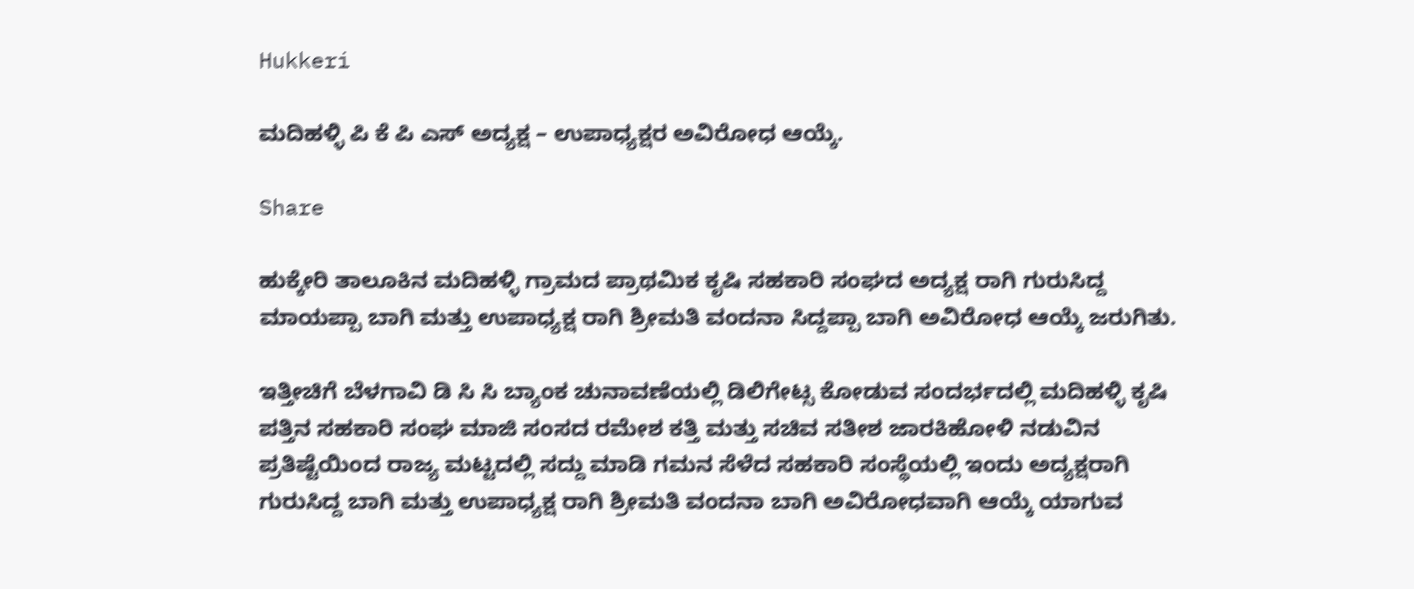Hukkeri

ಮದಿಹಳ್ಳಿ ಪಿ ಕೆ ಪಿ ಎಸ್ ಅದ್ಯಕ್ಷ – ಉಪಾಧ್ಯಕ್ಷರ ಅವಿರೋಧ ಆಯ್ಕೆ.

Share

ಹುಕ್ಕೇರಿ ತಾಲೂಕಿನ ಮದಿಹಳ್ಳಿ ಗ್ರಾಮದ ಪ್ರಾಥಮಿಕ ಕೃಷಿ ಸಹಕಾರಿ ಸಂಘದ ಅದ್ಯಕ್ಷ ರಾಗಿ ಗುರುಸಿದ್ದ ಮಾಯಪ್ಪಾ ಬಾಗಿ ಮತ್ತು ಉಪಾಧ್ಯಕ್ಷ ರಾಗಿ ಶ್ರೀಮತಿ ವಂದನಾ ಸಿದ್ದಪ್ಪಾ ಬಾಗಿ ಅವಿರೋಧ ಆಯ್ಕೆ ಜರುಗಿತು.

ಇತ್ತೀಚಿಗೆ ಬೆಳಗಾವಿ ಡಿ ಸಿ ಸಿ ಬ್ಯಾಂಕ ಚುನಾವಣೆಯಲ್ಲಿ ಡಿಲಿಗೇಟ್ಸ ಕೋಡುವ ಸಂದರ್ಭದಲ್ಲಿ ಮದಿಹಳ್ಳಿ ಕೃಷಿ ಪತ್ತಿನ ಸಹಕಾರಿ ಸಂಘ ಮಾಜಿ ಸಂಸದ ರಮೇಶ ಕತ್ತಿ ಮತ್ತು ಸಚಿವ ಸತೀಶ ಜಾರಕಿಹೋಳಿ ನಡುವಿನ ಪ್ರತಿಷ್ಟೆಯಿಂದ ರಾಜ್ಯ ಮಟ್ಟದಲ್ಲಿ ಸದ್ದು ಮಾಡಿ ಗಮನ ಸೆಳೆದ ಸಹಕಾರಿ ಸಂಸ್ಥೆಯಲ್ಲಿ ಇಂದು ಅದ್ಯಕ್ಷರಾಗಿ ಗುರುಸಿದ್ದ ಬಾಗಿ ಮತ್ತು ಉಪಾಧ್ಯಕ್ಷ ರಾಗಿ ಶ್ರೀಮತಿ ವಂದನಾ ಬಾಗಿ ಅವಿರೋಧವಾಗಿ ಆಯ್ಕೆ ಯಾಗುವ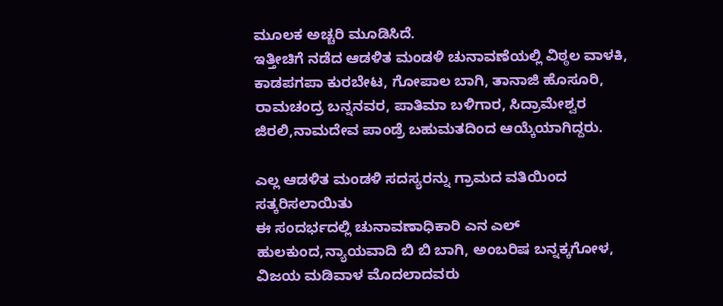ಮೂಲಕ ಅಚ್ಚರಿ ಮೂಡಿಸಿದೆ.
ಇತ್ತೀಚಿಗೆ ನಡೆದ ಆಡಳಿತ ಮಂಡಳಿ ಚುನಾವಣೆಯಲ್ಲಿ ವಿಠ್ಠಲ ವಾಳಕಿ, ಕಾಡಪಗಪಾ ಕುರಬೇಟ, ಗೋಪಾಲ ಬಾಗಿ, ತಾನಾಜಿ ಹೊಸೂರಿ, ರಾಮಚಂದ್ರ ಬನ್ನನವರ, ಪಾತಿಮಾ ಬಳಿಗಾರ, ಸಿದ್ರಾಮೇಶ್ವರ ಜಿರಲಿ,ನಾಮದೇವ ಪಾಂಡ್ರೆ ಬಹುಮತದಿಂದ ಆಯ್ಕೆಯಾಗಿದ್ದರು.

ಎಲ್ಲ ಆಡಳಿತ ಮಂಡಳಿ ಸದಸ್ಯರನ್ನು ಗ್ರಾಮದ ವತಿಯಿಂದ ಸತ್ಕರಿಸಲಾಯಿತು
ಈ ಸಂದರ್ಭದಲ್ಲಿ ಚುನಾವಣಾಧಿಕಾರಿ ಎನ ಎಲ್ ಹುಲಕುಂದ,ನ್ಯಾಯವಾದಿ ಬಿ ಬಿ ಬಾಗಿ, ಅಂಬರಿಷ ಬನ್ನಕ್ಕಗೋಳ, ವಿಜಯ ಮಡಿವಾಳ ಮೊದಲಾದವರು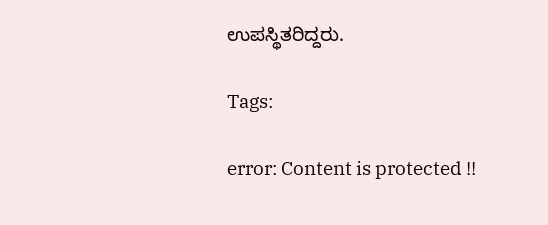ಉಪಸ್ಥಿತರಿದ್ದರು.

Tags:

error: Content is protected !!